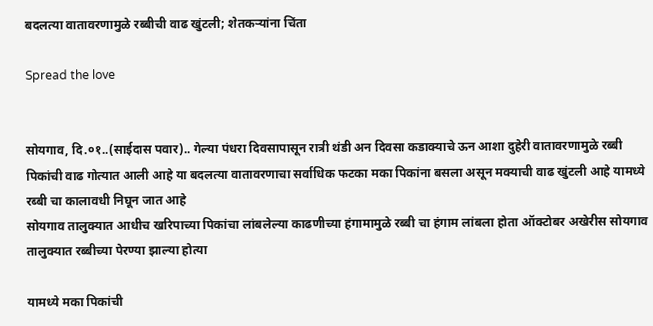बदलत्या वातावरणामुळे रब्बीची वाढ खुंटली; शेतकऱ्यांना चिंता

Spread the love


सोयगाव, दि.०१..(साईदास पवार).. गेल्या पंधरा दिवसापासून रात्री थंडी अन दिवसा कडाक्याचे ऊन आशा दुहेरी वातावरणामुळे रब्बी पिकांची वाढ गोत्यात आली आहे या बदलत्या वातावरणाचा सर्वाधिक फटका मका पिकांना बसला असून मक्याची वाढ खुंटली आहे यामध्ये रब्बी चा कालावधी निघून जात आहे
सोयगाव तालुक्यात आधीच खरिपाच्या पिकांचा लांबलेल्या काढणीच्या हंगामामुळे रब्बी चा हंगाम लांबला होता ऑक्टोबर अखेरीस सोयगाव तालुक्यात रब्बीच्या पेरण्या झाल्या होत्या

यामध्ये मका पिकांची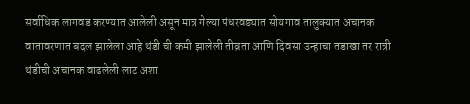सर्वाधिक लागवड करण्यात आलेली असून मात्र गेल्या पंधरवड्यात सोयगाव तालुक्यात अचानक वातावरणात बदल झालेला आहे थंडी ची कमी झालेली तीव्रता आणि दिवसा उन्हाचा तडाखा तर रात्री थंडीची अचानक वाढलेली लाट अशा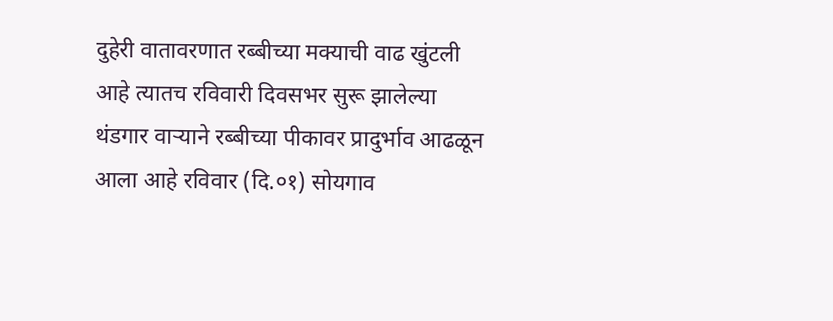दुहेरी वातावरणात रब्बीच्या मक्याची वाढ खुंटली आहे त्यातच रविवारी दिवसभर सुरू झालेल्या थंडगार वाऱ्याने रब्बीच्या पीकावर प्रादुर्भाव आढळून आला आहे रविवार (दि.०१) सोयगाव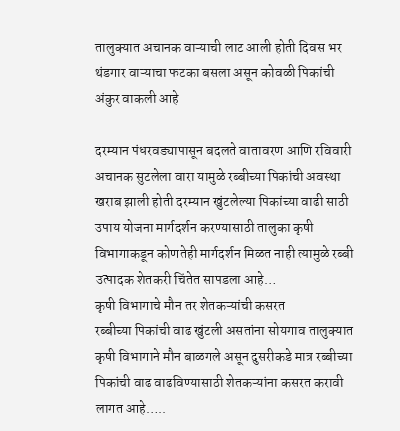तालुक्यात अचानक वाऱ्याची लाट आली होती दिवस भर थंडगार वाऱ्याचा फटका बसला असून कोवळी पिकांची अंकुर वाकली आहे

दरम्यान पंधरवड्यापासून बदलते वातावरण आणि रविवारी अचानक सुटलेला वारा यामुळे रब्बीच्या पिकांची अवस्था खराब झाली होती दरम्यान खुंटलेल्या पिकांच्या वाढी साठी उपाय योजना मार्गदर्शन करण्यासाठी तालुका कृषी विभागाकडून कोणतेही मार्गदर्शन मिळत नाही त्यामुळे रब्बी उत्पादक शेतकरी चिंतेत सापडला आहे…
कृषी विभागाचे मौन तर शेतकऱ्यांची कसरत
रब्बीच्या पिकांची वाढ खुंटली असतांना सोयगाव तालुक्यात कृषी विभागाने मौन बाळगले असून दुसरीकडे मात्र रब्बीच्या पिकांची वाढ वाढविण्यासाठी शेतकऱ्यांना कसरत करावी लागत आहे…..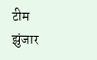टीम झुंजार